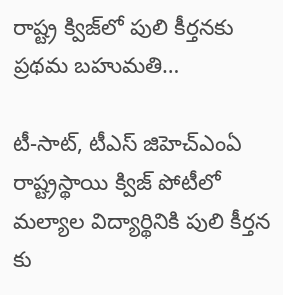రాష్ట్ర క్విజ్‌లో పులి కీర్తనకు ప్రథమ బహుమతి…

టీ-సాట్, టీఎస్ జిహెచ్ఎంఏ రాష్ట్రస్థాయి క్విజ్ పోటీలో మల్యాల విద్యార్థినికి పులి కీర్తన కు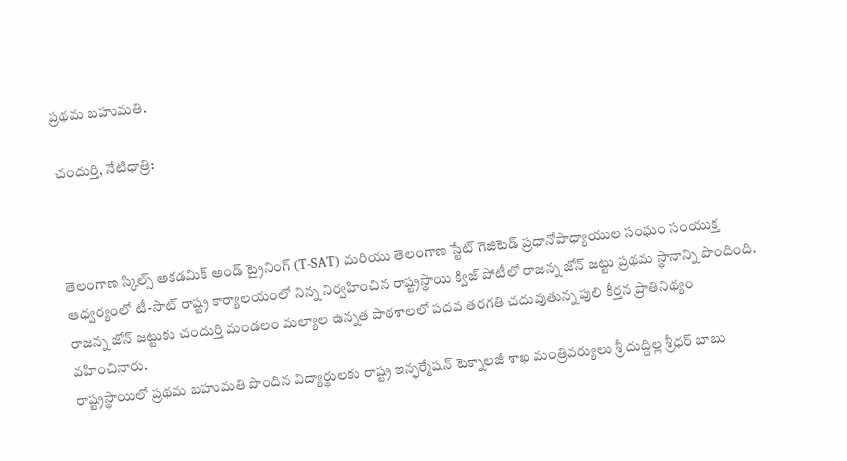ప్రథమ బహుమతి.

చందుర్తి, నేటిధాత్రి:



తెలంగాణ స్కిల్స్ అకడమిక్ అండ్ ట్రైనింగ్ (T-SAT) మరియు తెలంగాణ స్టేట్ గెజిటెడ్ ప్రధానోపాధ్యాయుల సంఘం సంయుక్త ఆధ్వర్యంలో టీ-సాట్ రాష్ట్ర కార్యాలయంలో నిన్న నిర్వహించిన రాష్ట్రస్థాయి క్విజ్ పోటీలో రాజన్న జోన్ జట్టు ప్రథమ స్థానాన్ని పొందింది.
రాజన్న జోన్ జట్టుకు చందుర్తి మండలం మల్యాల ఉన్నత పాఠశాలలో పదవ తరగతి చదువుతున్న పులి కీర్తన ప్రాతినిథ్యం వహించినారు.
రాష్ట్రస్థాయిలో ప్రథమ బహుమతి పొందిన విద్యార్థులకు రాష్ట్ర ఇన్ఫర్మేషన్ టెక్నాలజీ శాఖ మంత్రివర్యులు శ్రీ దుద్దిల్ల శ్రీధర్ బాబు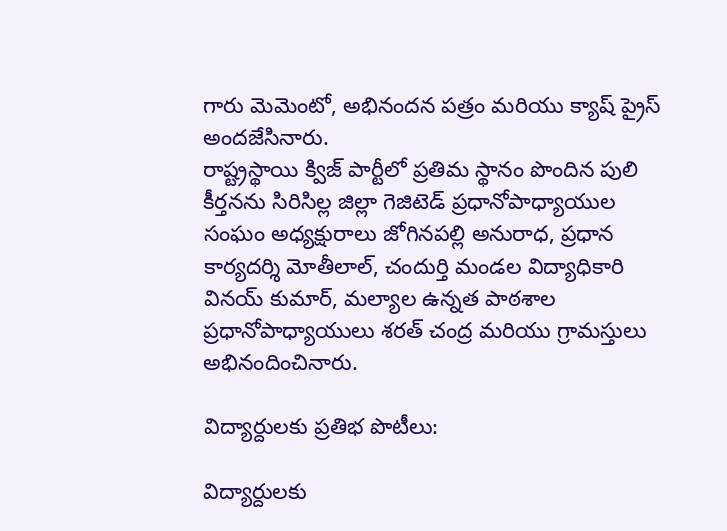గారు మెమెంటో, అభినందన పత్రం మరియు క్యాష్ ప్రైస్ అందజేసినారు.
రాష్ట్రస్థాయి క్విజ్ పార్టీలో ప్రతిమ స్థానం పొందిన పులి కీర్తనను సిరిసిల్ల జిల్లా గెజిటెడ్ ప్రధానోపాధ్యాయుల సంఘం అధ్యక్షురాలు జోగినపల్లి అనురాధ, ప్రధాన కార్యదర్శి మోతీలాల్, చందుర్తి మండల విద్యాధికారి వినయ్ కుమార్, మల్యాల ఉన్నత పాఠశాల ప్రధానోపాధ్యాయులు శరత్ చంద్ర మరియు గ్రామస్తులు అభినందించినారు.

విద్యార్దులకు ప్రతిభ పొటీలు:

విద్యార్దులకు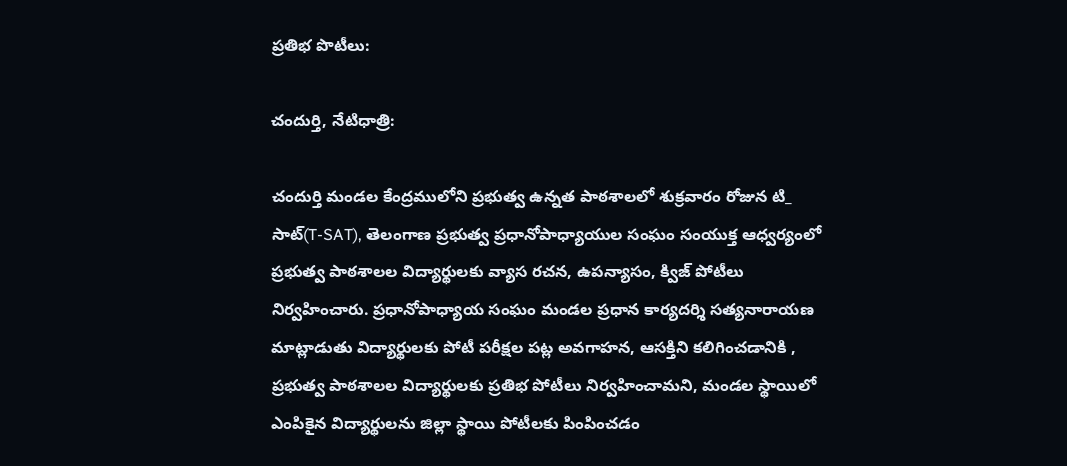ప్రతిభ పొటీలు:

చందుర్తి, నేటిధాత్రి:

చందుర్తి మండల కేంద్రములోని ప్రభుత్వ ఉన్నత పాఠశాలలో శుక్రవారం రోజున టి_ సాట్(T-SAT), తెలంగాణ ప్రభుత్వ ప్రధానోపాధ్యాయుల సంఘం సంయుక్త ఆధ్వర్యంలో ప్రభుత్వ పాఠశాలల విద్యార్థులకు వ్యాస రచన, ఉపన్యాసం, క్విజ్ పోటీలు నిర్వహించారు. ప్రధానోపాధ్యాయ సంఘం మండల ప్రధాన కార్యదర్శి సత్యనారాయణ మాట్లాడుతు విద్యార్థులకు పోటీ పరీక్షల పట్ల అవగాహన, ఆసక్తిని కలిగించడానికి , ప్రభుత్వ పాఠశాలల విద్యార్థులకు ప్రతిభ పోటీలు నిర్వహించామని, మండల స్థాయిలో ఎంపికైన విద్యార్థులను జిల్లా స్థాయి పోటీలకు పింపించడం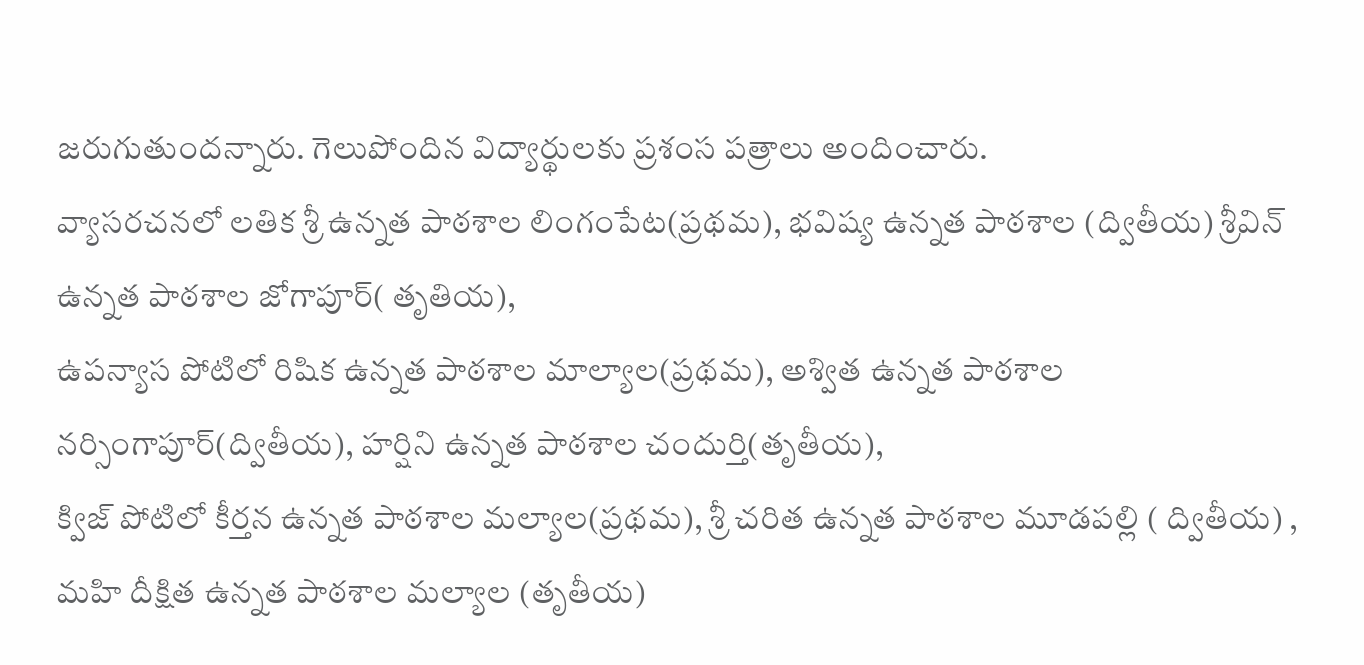జరుగుతుందన్నారు. గెలుపోందిన విద్యార్థులకు ప్రశంస పత్రాలు అందించారు.
వ్యాసరచనలో లతిక శ్రీ ఉన్నత పాఠశాల లింగంపేట(ప్రథమ), భవిష్య ఉన్నత పాఠశాల (ద్వితీయ) శ్రీవిన్ ఉన్నత పాఠశాల జోగాపూర్( తృతియ),
ఉపన్యాస పోటిలో రిషిక ఉన్నత పాఠశాల మాల్యాల(ప్రథమ), అశ్విత ఉన్నత పాఠశాల నర్సింగాపూర్(ద్వితీయ), హర్షిని ఉన్నత పాఠశాల చందుర్తి(తృతీయ),
క్విజ్ పోటిలో కీర్తన ఉన్నత పాఠశాల మల్యాల(ప్రథమ), శ్రీ చరిత ఉన్నత పాఠశాల మూడపల్లి ( ద్వితీయ) , మహి దీక్షిత ఉన్నత పాఠశాల మల్యాల (తృతీయ)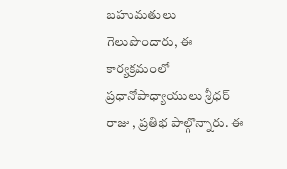బహుమతులు
గెలుపొందారు, ఈ కార్యక్రమంలో ప్రధానోపాధ్యాయులు శ్రీధర్ రాజు , ప్రతిభ పాల్గొన్నారు. ఈ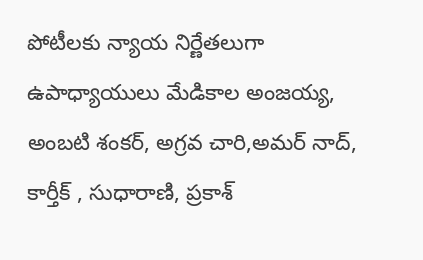పోటీలకు న్యాయ నిర్ణేతలుగా ఉపాధ్యాయులు మేడికాల అంజయ్య, అంబటి శంకర్, అగ్రవ చారి,అమర్ నాద్, కార్తీక్ , సుధారాణి, ప్రకాశ్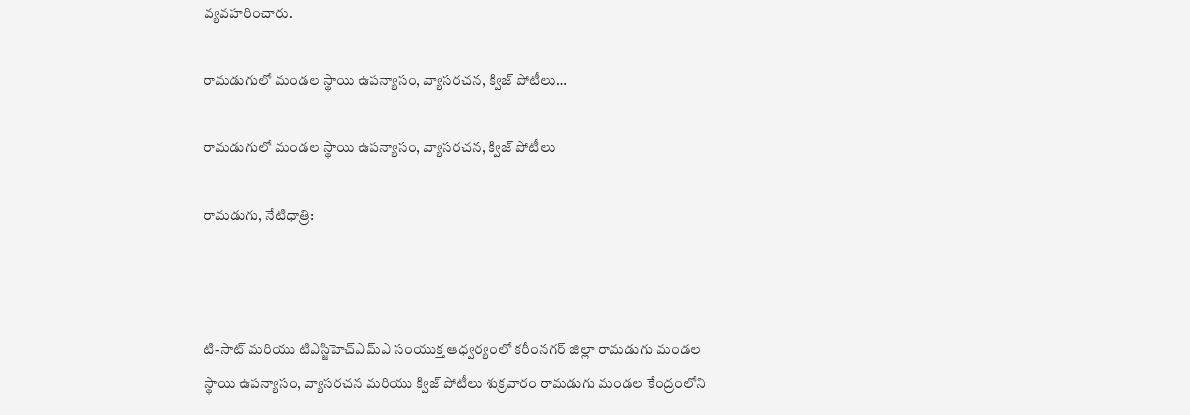వ్యవహరించారు.

రామడుగులో మండల స్థాయి ఉపన్యాసం, వ్యాసరచన, క్విజ్ పోటీలు…

రామడుగులో మండల స్థాయి ఉపన్యాసం, వ్యాసరచన, క్విజ్ పోటీలు

రామడుగు, నేటిధాత్రి:



టి-సాట్ మరియు టిఎస్జిహెచ్ఎమ్ఎ సంయుక్త ఆధ్వర్యంలో కరీంనగర్ జిల్లా రామడుగు మండల స్థాయి ఉపన్యాసం, వ్యాసరచన మరియు క్విజ్ పోటీలు శుక్రవారం రామడుగు మండల కేంద్రంలోని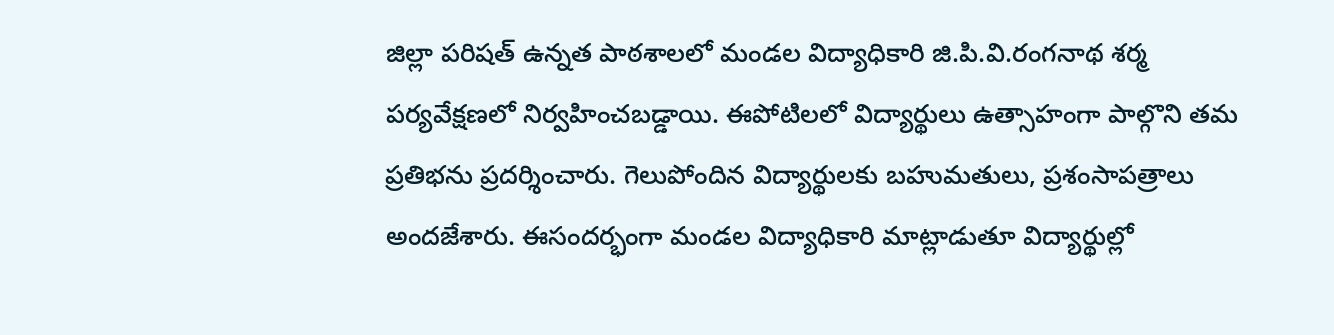జిల్లా పరిషత్ ఉన్నత పాఠశాలలో మండల విద్యాధికారి జి.పి.వి.రంగనాథ శర్మ పర్యవేక్షణలో నిర్వహించబడ్డాయి. ఈపోటిలలో విద్యార్థులు ఉత్సాహంగా పాల్గొని తమ ప్రతిభను ప్రదర్శించారు. గెలుపోందిన విద్యార్థులకు బహుమతులు, ప్రశంసాపత్రాలు అందజేశారు. ఈసందర్భంగా మండల విద్యాధికారి మాట్లాడుతూ విద్యార్థుల్లో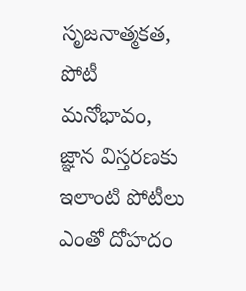సృజనాత్మకత, పోటీ మనోభావం, జ్ఞాన విస్తరణకు ఇలాంటి పోటీలు ఎంతో దోహదం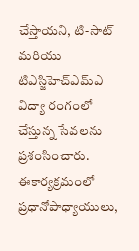చేస్తాయని, టి-సాట్ మరియు టిఎస్జిహెచ్ఎమ్ఎ విద్యా రంగంలో చేస్తున్న సేవలను ప్రశంసించారు. ఈకార్యక్రమంలో ప్రధానోపాధ్యాయులు,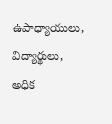ఉపాధ్యాయులు, విద్యార్థులు, అధిక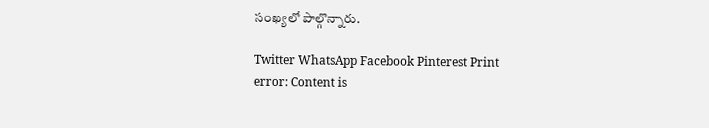సంఖ్యలో పాల్గొన్నారు.

Twitter WhatsApp Facebook Pinterest Print
error: Content is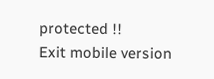protected !!
Exit mobile version